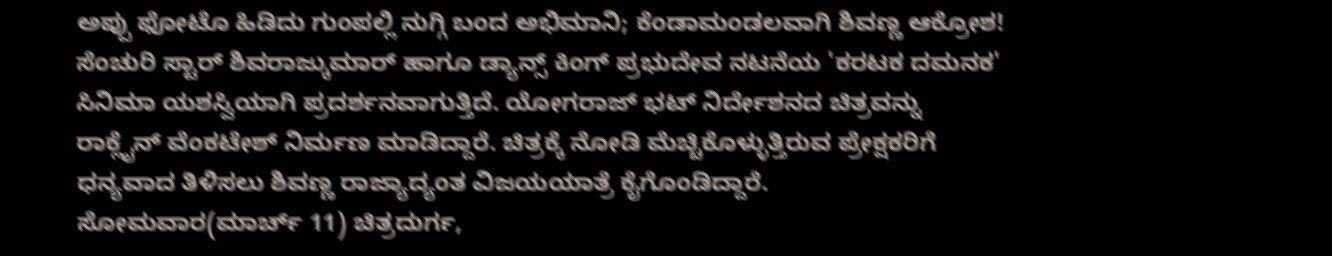ಅಪ್ಪು ಫೋಟೊ ಹಿಡಿದು ಗುಂಪಲ್ಲಿ ನುಗ್ಗಿ ಬಂದ ಅಭಿಮಾನಿ; ಕೆಂಡಾಮಂಡಲವಾಗಿ ಶಿವಣ್ಣ ಆಕ್ರೋಶ!
ಸೆಂಚುರಿ ಸ್ಟಾರ್ ಶಿವರಾಜ್ಕುಮಾರ್ ಹಾಗೂ ಡ್ಯಾನ್ಸ್ ಕಿಂಗ್ ಪ್ರಭುದೇವ ನಟನೆಯ 'ಕರಟಕ ದಮನಕ' ಸಿನಿಮಾ ಯಶಸ್ವಿಯಾಗಿ ಪ್ರದರ್ಶನವಾಗುತ್ತಿದೆ. ಯೋಗರಾಜ್ ಭಟ್ ನಿರ್ದೇಶನದ ಚಿತ್ರವನ್ನು ರಾಕ್ಲೈನ್ ವೆಂಕಟೇಶ್ ನಿರ್ಮಣ ಮಾಡಿದ್ದಾರೆ. ಚಿತ್ರಕ್ಕೆ ನೋಡಿ ಮೆಚ್ಚಿಕೊಳ್ಳುತ್ತಿರುವ ಪ್ರೇಕ್ಷಕರಿಗೆ ಧನ್ಯವಾದ ತಿಳಿಸಲು ಶಿವಣ್ಣ ರಾಜ್ಯಾದ್ಯಂತ ವಿಜಯಯಾತ್ರೆ ಕೈಗೊಂಡಿದ್ದಾರೆ.
ಸೋಮವಾರ(ಮಾರ್ಚ್ 11) ಚಿತ್ರದುರ್ಗ,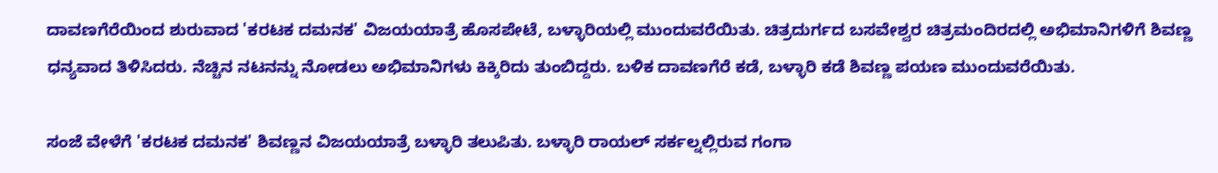ದಾವಣಗೆರೆಯಿಂದ ಶುರುವಾದ 'ಕರಟಕ ದಮನಕ' ವಿಜಯಯಾತ್ರೆ ಹೊಸಪೇಟೆ, ಬಳ್ಳಾರಿಯಲ್ಲಿ ಮುಂದುವರೆಯಿತು. ಚಿತ್ರದುರ್ಗದ ಬಸವೇಶ್ವರ ಚಿತ್ರಮಂದಿರದಲ್ಲಿ ಅಭಿಮಾನಿಗಳಿಗೆ ಶಿವಣ್ಣ ಧನ್ಯವಾದ ತಿಳಿಸಿದರು. ನೆಚ್ಚಿನ ನಟನನ್ನು ನೋಡಲು ಅಭಿಮಾನಿಗಳು ಕಿಕ್ಕಿರಿದು ತುಂಬಿದ್ದರು. ಬಳಿಕ ದಾವಣಗೆರೆ ಕಡೆ, ಬಳ್ಳಾರಿ ಕಡೆ ಶಿವಣ್ಣ ಪಯಣ ಮುಂದುವರೆಯಿತು.

ಸಂಜೆ ವೇಳೆಗೆ 'ಕರಟಕ ದಮನಕ' ಶಿವಣ್ಣನ ವಿಜಯಯಾತ್ರೆ ಬಳ್ಳಾರಿ ತಲುಪಿತು. ಬಳ್ಳಾರಿ ರಾಯಲ್ ಸರ್ಕಲ್ನಲ್ಲಿರುವ ಗಂಗಾ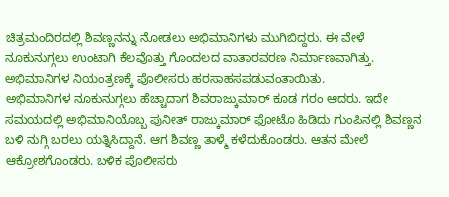ಚಿತ್ರಮಂದಿರದಲ್ಲಿ ಶಿವಣ್ಣನನ್ನು ನೋಡಲು ಅಭಿಮಾನಿಗಳು ಮುಗಿಬಿದ್ದರು. ಈ ವೇಳೆ ನೂಕುನುಗ್ಗಲು ಉಂಟಾಗಿ ಕೆಲವೊತ್ತು ಗೊಂದಲದ ವಾತಾರವರಣ ನಿರ್ಮಾಣವಾಗಿತ್ತು. ಅಭಿಮಾನಿಗಳ ನಿಯಂತ್ರಣಕ್ಕೆ ಪೊಲೀಸರು ಹರಸಾಹಸಪಡುವಂತಾಯಿತು.
ಅಭಿಮಾನಿಗಳ ನೂಕುನುಗ್ಗಲು ಹೆಚ್ಚಾದಾಗ ಶಿವರಾಜ್ಕುಮಾರ್ ಕೂಡ ಗರಂ ಆದರು. ಇದೇ ಸಮಯದಲ್ಲಿ ಅಭಿಮಾನಿಯೊಬ್ಬ ಪುನೀತ್ ರಾಜ್ಕುಮಾರ್ ಫೋಟೊ ಹಿಡಿದು ಗುಂಪಿನಲ್ಲಿ ಶಿವಣ್ಣನ ಬಳಿ ನುಗ್ಗಿ ಬರಲು ಯತ್ನಿಸಿದ್ದಾನೆ. ಆಗ ಶಿವಣ್ಣ ತಾಳ್ಮೆ ಕಳೆದುಕೊಂಡರು. ಆತನ ಮೇಲೆ ಆಕ್ರೋಶಗೊಂಡರು. ಬಳಿಕ ಪೊಲೀಸರು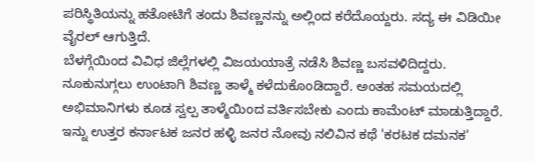ಪರಿಸ್ಥಿತಿಯನ್ನು ಹತೋಟಿಗೆ ತಂದು ಶಿವಣ್ಣನನ್ನು ಅಲ್ಲಿಂದ ಕರೆದೊಯ್ದರು. ಸದ್ಯ ಈ ವಿಡಿಯೀ ವೈರಲ್ ಆಗುತ್ತಿದೆ.
ಬೆಳಗ್ಗೆಯಿಂದ ವಿವಿಧ ಜಿಲ್ಲೆಗಳಲ್ಲಿ ವಿಜಯಯಾತ್ರೆ ನಡೆಸಿ ಶಿವಣ್ಣ ಬಸವಳಿದಿದ್ದರು. ನೂಕುನುಗ್ಗಲು ಉಂಟಾಗಿ ಶಿವಣ್ಣ ತಾಳ್ಮೆ ಕಳೆದುಕೊಂಡಿದ್ದಾರೆ. ಅಂತಹ ಸಮಯದಲ್ಲಿ ಅಭಿಮಾನಿಗಳು ಕೂಡ ಸ್ವಲ್ಪ ತಾಳ್ಮೆಯಿಂದ ವರ್ತಿಸಬೇಕು ಎಂದು ಕಾಮೆಂಟ್ ಮಾಡುತ್ತಿದ್ದಾರೆ. ಇನ್ನು ಉತ್ತರ ಕರ್ನಾಟಕ ಜನರ ಹಳ್ಳಿ ಜನರ ನೋವು ನಲಿವಿನ ಕಥೆ 'ಕರಟಕ ದಮನಕ'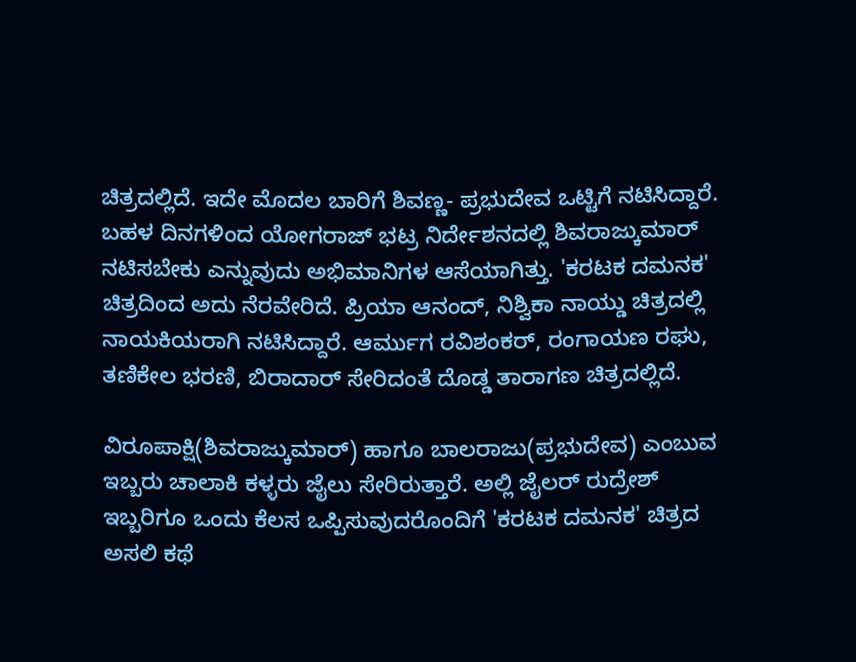ಚಿತ್ರದಲ್ಲಿದೆ. ಇದೇ ಮೊದಲ ಬಾರಿಗೆ ಶಿವಣ್ಣ- ಪ್ರಭುದೇವ ಒಟ್ಟಿಗೆ ನಟಿಸಿದ್ದಾರೆ.
ಬಹಳ ದಿನಗಳಿಂದ ಯೋಗರಾಜ್ ಭಟ್ರ ನಿರ್ದೇಶನದಲ್ಲಿ ಶಿವರಾಜ್ಕುಮಾರ್ ನಟಿಸಬೇಕು ಎನ್ನುವುದು ಅಭಿಮಾನಿಗಳ ಆಸೆಯಾಗಿತ್ತು. 'ಕರಟಕ ದಮನಕ' ಚಿತ್ರದಿಂದ ಅದು ನೆರವೇರಿದೆ. ಪ್ರಿಯಾ ಆನಂದ್, ನಿಶ್ವಿಕಾ ನಾಯ್ಡು ಚಿತ್ರದಲ್ಲಿ ನಾಯಕಿಯರಾಗಿ ನಟಿಸಿದ್ದಾರೆ. ಆರ್ಮುಗ ರವಿಶಂಕರ್, ರಂಗಾಯಣ ರಘು, ತಣಿಕೇಲ ಭರಣಿ, ಬಿರಾದಾರ್ ಸೇರಿದಂತೆ ದೊಡ್ಡ ತಾರಾಗಣ ಚಿತ್ರದಲ್ಲಿದೆ.

ವಿರೂಪಾಕ್ಷಿ(ಶಿವರಾಜ್ಕುಮಾರ್) ಹಾಗೂ ಬಾಲರಾಜು(ಪ್ರಭುದೇವ) ಎಂಬುವ ಇಬ್ಬರು ಚಾಲಾಕಿ ಕಳ್ಳರು ಜೈಲು ಸೇರಿರುತ್ತಾರೆ. ಅಲ್ಲಿ ಜೈಲರ್ ರುದ್ರೇಶ್ ಇಬ್ಬರಿಗೂ ಒಂದು ಕೆಲಸ ಒಪ್ಪಿಸುವುದರೊಂದಿಗೆ 'ಕರಟಕ ದಮನಕ' ಚಿತ್ರದ ಅಸಲಿ ಕಥೆ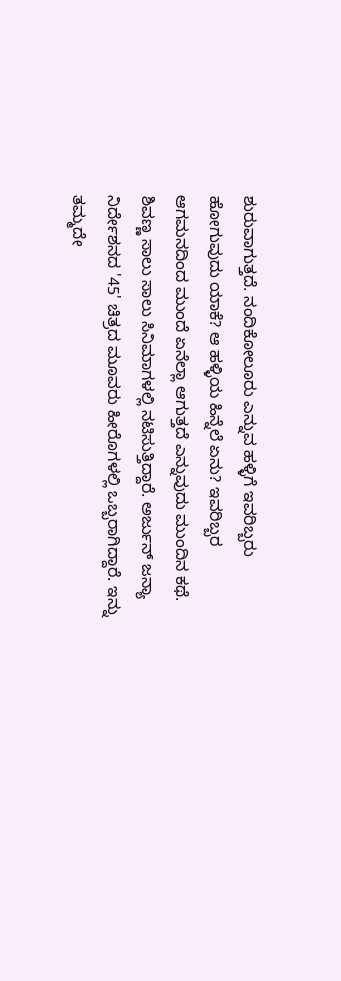ಶುರುವಾಗುತ್ತದೆ. ನಂದಿಕೋಲೂರು ಎನ್ನುವ ಹಳ್ಳಿಗೆ ಇವರಿಬ್ಬರು ಹೋಗುವುದು ಯಾಕೆ? ಆ ಹಳ್ಳಿಯ ಹಿನ್ನೆಲೆ ಏನು? ಇವರಿಬ್ಬರ ಆಗಮನದಿಂದ ಮುಂದೆ ಏನೆಲ್ಲಾ ಆಗುತ್ತದೆ ಎನ್ನುವುದು ಮುಂದಿನ ಕಥೆ.
ಶಿವಣ್ಣ ಸಾಲು ಸಾಲು ಸಿನಿಮಾಗಳಲ್ಲಿ ನಟಿಸುತ್ತಿದ್ದಾರೆ. ಅರ್ಜುನ್ ಜನ್ಯಾ ನಿರ್ದೇಶನದ '45' ಚಿತ್ರದ ಮೂವರು ಹೀರೊಗಳಲ್ಲಿ ಒಬ್ಬರಾಗಿದ್ದಾರೆ. ಇನ್ನು ತಮ್ಮದೇ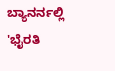ಬ್ಯಾನರ್ನಲ್ಲಿ 'ಭೈರತಿ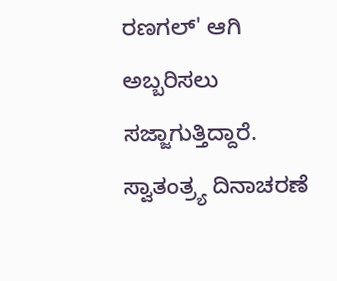ರಣಗಲ್' ಆಗಿ ಅಬ್ಬರಿಸಲು ಸಜ್ಜಾಗುತ್ತಿದ್ದಾರೆ. ಸ್ವಾತಂತ್ರ್ಯ ದಿನಾಚರಣೆ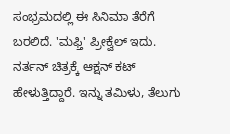ಸಂಭ್ರಮದಲ್ಲಿ ಈ ಸಿನಿಮಾ ತೆರೆಗೆ ಬರಲಿದೆ. 'ಮಫ್ತಿ' ಪ್ರೀಕ್ವೆಲ್ ಇದು. ನರ್ತನ್ ಚಿತ್ರಕ್ಕೆ ಆಕ್ಷನ್ ಕಟ್ ಹೇಳುತ್ತಿದ್ದಾರೆ. ಇನ್ನು ತಮಿಳು, ತೆಲುಗು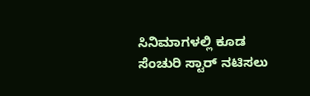ಸಿನಿಮಾಗಳಲ್ಲಿ ಕೂಡ ಸೆಂಚುರಿ ಸ್ಟಾರ್ ನಟಿಸಲು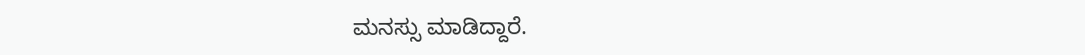ಮನಸ್ಸು ಮಾಡಿದ್ದಾರೆ.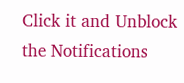Click it and Unblock the Notifications